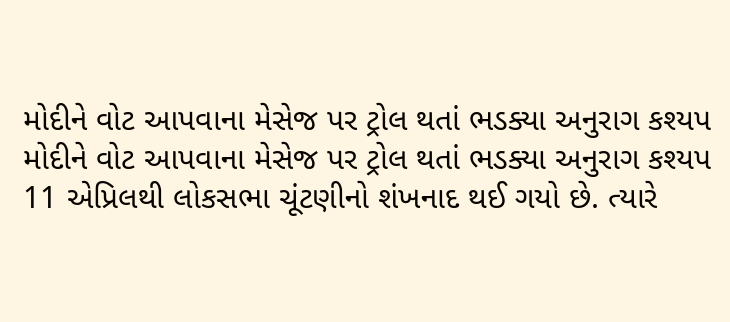મોદીને વોટ આપવાના મેસેજ પર ટ્રોલ થતાં ભડક્યા અનુરાગ કશ્યપ
મોદીને વોટ આપવાના મેસેજ પર ટ્રોલ થતાં ભડક્યા અનુરાગ કશ્યપ
11 એપ્રિલથી લોકસભા ચૂંટણીનો શંખનાદ થઈ ગયો છે. ત્યારે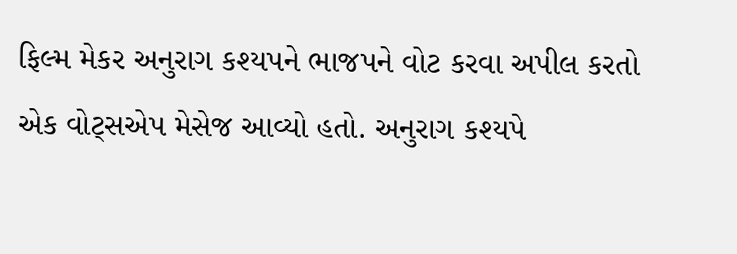ફિલ્મ મેકર અનુરાગ કશ્યપને ભાજપને વોટ કરવા અપીલ કરતો એક વોટ્સએપ મેસેજ આવ્યો હતો. અનુરાગ કશ્યપે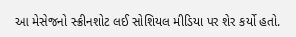આ મેસેજનો સ્ક્રીનશોટ લઈ સોશિયલ મીડિયા પર શેર કર્યો હતો.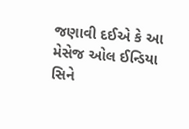જણાવી દઈએ કે આ મેસેજ ઓલ ઈન્ડિયા સિને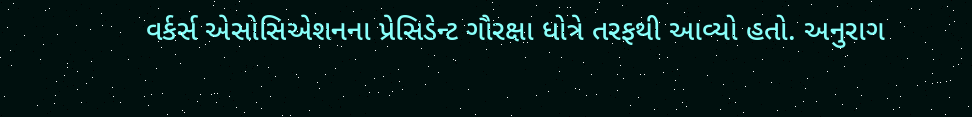વર્કર્સ એસોસિએશનના પ્રેસિડેન્ટ ગૌરક્ષા ધોત્રે તરફથી આવ્યો હતો. અનુરાગ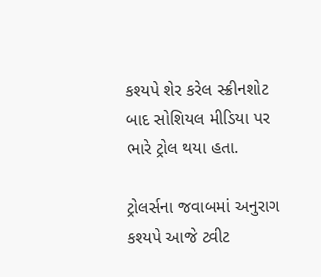કશ્યપે શેર કરેલ સ્ક્રીનશોટ બાદ સોશિયલ મીડિયા પર ભારે ટ્રોલ થયા હતા.

ટ્રોલર્સના જવાબમાં અનુરાગ કશ્યપે આજે ટ્વીટ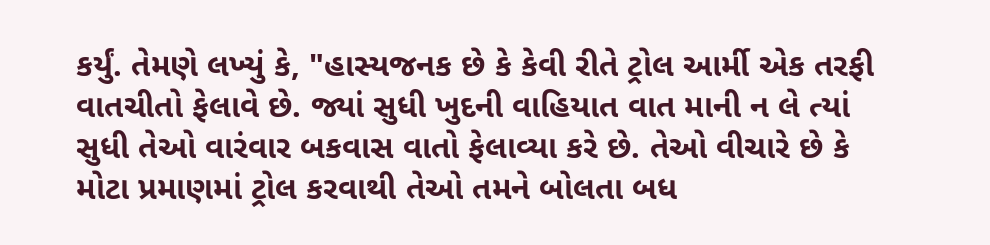કર્યું. તેમણે લખ્યું કે, "હાસ્યજનક છે કે કેવી રીતે ટ્રોલ આર્મી એક તરફી વાતચીતો ફેલાવે છે. જ્યાં સુધી ખુદની વાહિયાત વાત માની ન લે ત્યાં સુધી તેઓ વારંવાર બકવાસ વાતો ફેલાવ્યા કરે છે. તેઓ વીચારે છે કે મોટા પ્રમાણમાં ટ્રોલ કરવાથી તેઓ તમને બોલતા બધ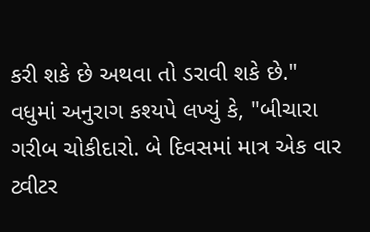કરી શકે છે અથવા તો ડરાવી શકે છે."
વધુમાં અનુરાગ કશ્યપે લખ્યું કે, "બીચારા ગરીબ ચોકીદારો. બે દિવસમાં માત્ર એક વાર ટ્વીટર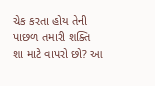ચેક કરતા હોય તેની પાછળ તમારી શક્તિ શા માટે વાપરો છો? આ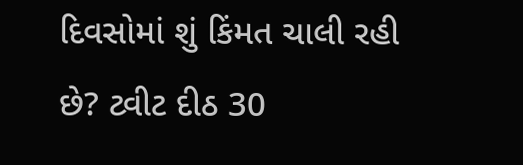દિવસોમાં શું કિંમત ચાલી રહી છે? ટ્વીટ દીઠ 30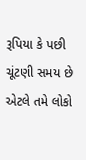રૂપિયા કે પછી ચૂંટણી સમય છે એટલે તમે લોકો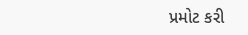પ્રમોટ કરી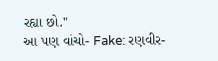રહ્યા છો."
આ પણ વાંચો- Fake: રણવીર-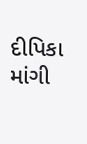દીપિકા માંગી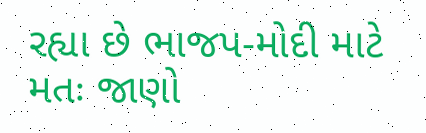રહ્યા છે ભાજપ-મોદી માટે મતઃ જાણો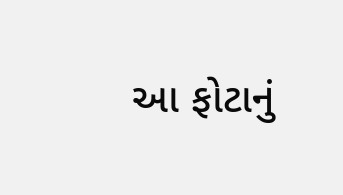આ ફોટાનું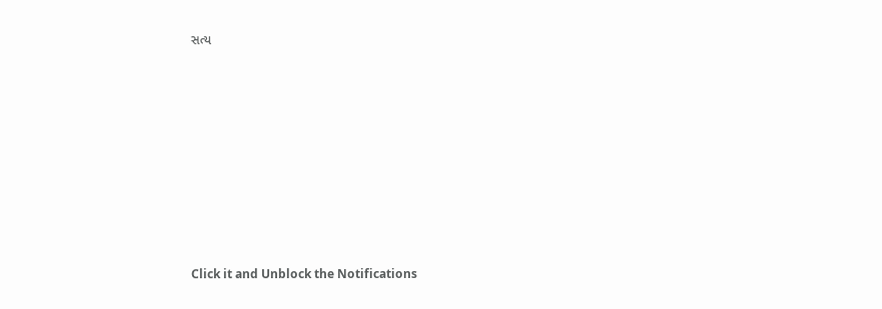સત્ય












Click it and Unblock the Notifications